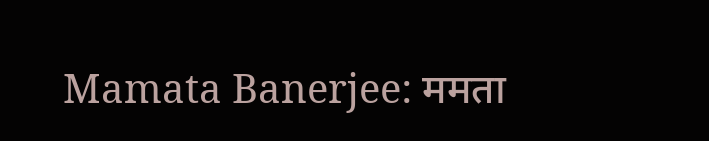Mamata Banerjee: ममता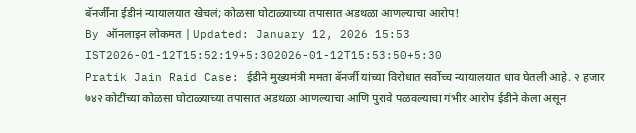बॅनर्जींना ईडीनं न्यायालयात खेचलं; कोळसा घोटाळ्याच्या तपासात अडथळा आणल्याचा आरोप!
By ऑनलाइन लोकमत | Updated: January 12, 2026 15:53 IST2026-01-12T15:52:19+5:302026-01-12T15:53:50+5:30
Pratik Jain Raid Case: ईडीने मुख्यमंत्री ममता बॅनर्जी यांच्या विरोधात सर्वोच्च न्यायालयात धाव घेतली आहे. २ हजार ७४२ कोटींच्या कोळसा घोटाळ्याच्या तपासात अडथळा आणल्याचा आणि पुरावे पळवल्याचा गंभीर आरोप ईडीने केला असून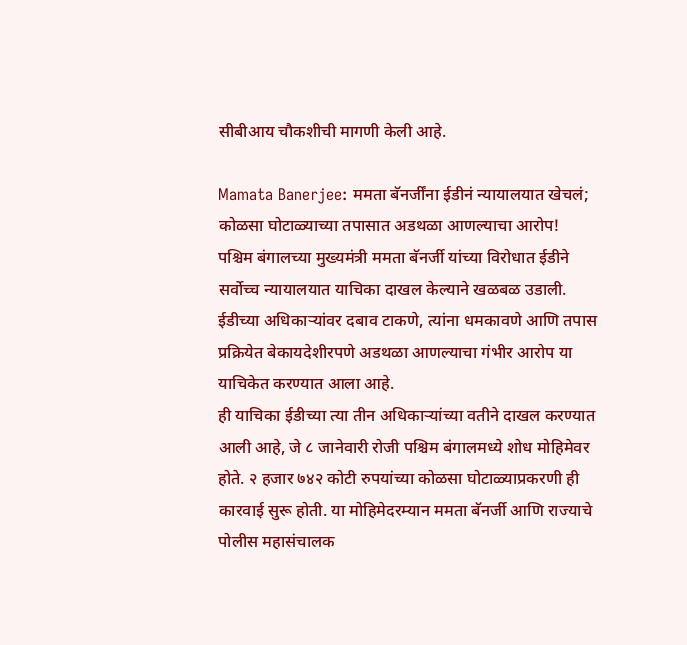सीबीआय चौकशीची मागणी केली आहे.

Mamata Banerjee: ममता बॅनर्जींना ईडीनं न्यायालयात खेचलं; कोळसा घोटाळ्याच्या तपासात अडथळा आणल्याचा आरोप!
पश्चिम बंगालच्या मुख्यमंत्री ममता बॅनर्जी यांच्या विरोधात ईडीने सर्वोच्च न्यायालयात याचिका दाखल केल्याने खळबळ उडाली. ईडीच्या अधिकाऱ्यांवर दबाव टाकणे, त्यांना धमकावणे आणि तपास प्रक्रियेत बेकायदेशीरपणे अडथळा आणल्याचा गंभीर आरोप या याचिकेत करण्यात आला आहे.
ही याचिका ईडीच्या त्या तीन अधिकाऱ्यांच्या वतीने दाखल करण्यात आली आहे, जे ८ जानेवारी रोजी पश्चिम बंगालमध्ये शोध मोहिमेवर होते. २ हजार ७४२ कोटी रुपयांच्या कोळसा घोटाळ्याप्रकरणी ही कारवाई सुरू होती. या मोहिमेदरम्यान ममता बॅनर्जी आणि राज्याचे पोलीस महासंचालक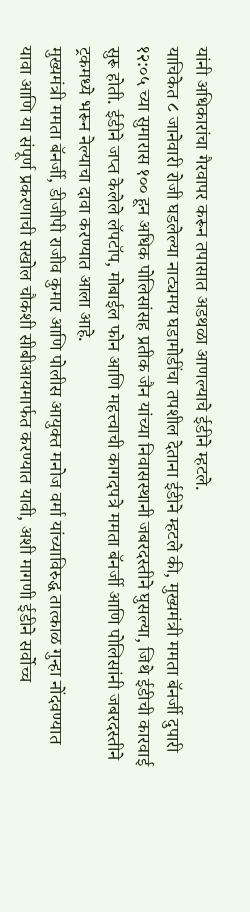यांनी अधिकारांचा गैरवापर करून तपासात अडथळा आणल्याचे ईडीने म्हटले.
याचिकेत ८ जानेवारी रोजी घडलेल्या नाट्यमय घडामोडींचा तपशील देताना ईडीने म्हटले की, मुख्यमंत्री ममता बॅनर्जी दुपारी १२:०५ च्या सुमारास १०० हून अधिक पोलिसांसह प्रतीक जैन यांच्या निवासस्थानी जबरदस्तीने घुसल्या, जिथे ईडीची कारवाई सुरू होती. ईडीने जप्त केलेले लॅपटॉप, मोबाईल फोन आणि महत्त्वाची कागदपत्रे ममता बॅनर्जी आणि पोलिसांनी जबरदस्तीने ट्रकमध्ये भरून नेल्याचा दावा करण्यात आला आहे.
मुख्यमंत्री ममता बॅनर्जी, डीजीपी राजीव कुमार आणि पोलीस आयुक्त मनोज वर्मा यांच्याविरुद्ध तात्काळ गुन्हा नोंदवण्यात यावा आणि या संपूर्ण प्रकरणाची सखोल चौकशी सीबीआयमार्फत करण्यात यावी, अशी मागणी ईडीने सर्वोच्च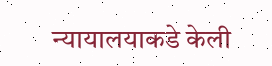न्यायालयाकडे केली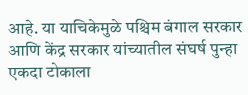आहे. या याचिकेमुळे पश्चिम बंगाल सरकार आणि केंद्र सरकार यांच्यातील संघर्ष पुन्हा एकदा टोकाला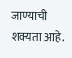जाण्याची शक्यता आहे.